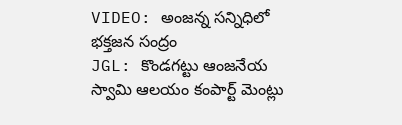VIDEO: అంజన్న సన్నిధిలో భక్తజన సంద్రం
JGL: కొండగట్టు ఆంజనేయ స్వామి ఆలయం కంపార్ట్ మెంట్లు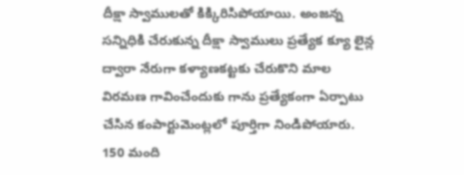దీక్షా స్వాములతో కిక్కిరిసిపోయాయి. అంజన్న సన్నిధికి చేరుకున్న దీక్షా స్వాములు ప్రత్యేక క్యూ లైన్ల ద్వారా నేరుగా కళ్యాణకట్టకు చేరుకొని మాల విరమణ గావించేందుకు గాను ప్రత్యేకంగా ఏర్పాటు చేసిన కంపార్టుమెంట్లలో పూర్తిగా నిండిపోయారు. 150 మంది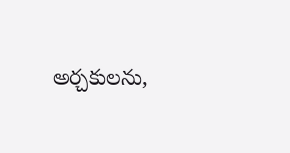అర్చకులను,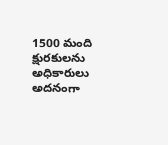1500 మంది క్షురకులను అధికారులు అదనంగా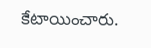కేటాయించారు.